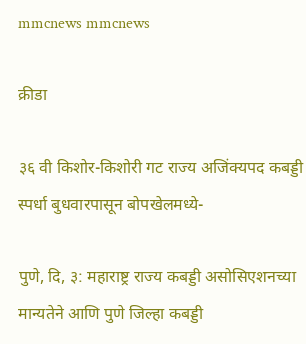mmcnews mmcnews

क्रीडा

३६ वी किशोर-किशोरी गट राज्य अजिंक्यपद कबड्डी स्पर्धा बुधवारपासून बोपखेलमध्ये-

पुणे, दि, ३: महाराष्ट्र राज्य कबड्डी असोसिएशनच्या मान्यतेने आणि पुणे जिल्हा कबड्डी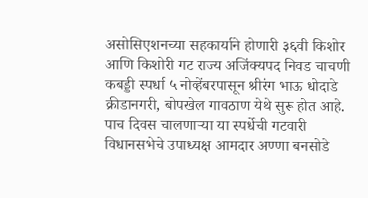असोसिएशनच्या सहकार्याने होणारी ३६वी किशोर आणि किशोरी गट राज्य अजिंक्यपद निवड चाचणी कबड्डी स्पर्धा ५ नोव्हेंबरपासून श्रीरंग भाऊ धोदाडे क्रीडानगरी, बोपखेल गावठाण येथे सुरू होत आहे. पाच दिवस चालणाऱ्या या स्पर्धेची गटवारी विधानसभेचे उपाध्यक्ष आमदार अण्णा बनसोडे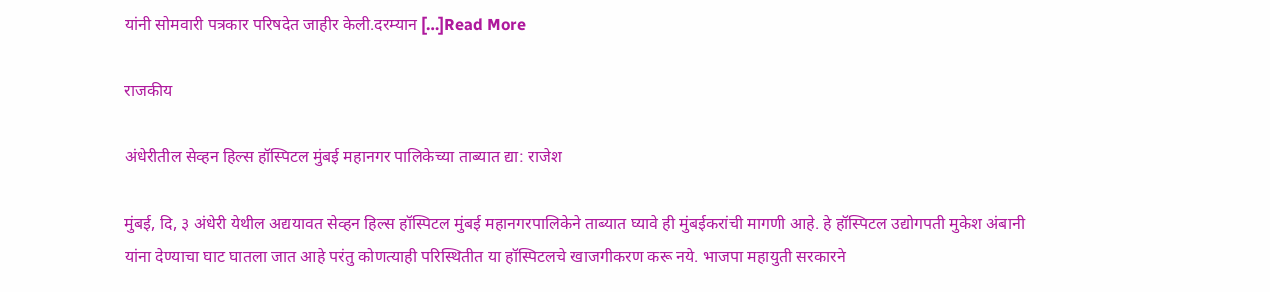यांनी सोमवारी पत्रकार परिषदेत जाहीर केली.दरम्यान […]Read More

राजकीय

अंधेरीतील सेव्हन हिल्स हॉस्पिटल मुंबई महानगर पालिकेच्या ताब्यात द्या: राजेश

मुंबई, दि, ३ अंधेरी येथील अद्ययावत सेव्हन हिल्स हॉस्पिटल मुंबई महानगरपालिकेने ताब्यात घ्यावे ही मुंबईकरांची मागणी आहे. हे हॉस्पिटल उद्योगपती मुकेश अंबानी यांना देण्याचा घाट घातला जात आहे परंतु कोणत्याही परिस्थितीत या हॉस्पिटलचे खाजगीकरण करू नये. भाजपा महायुती सरकारने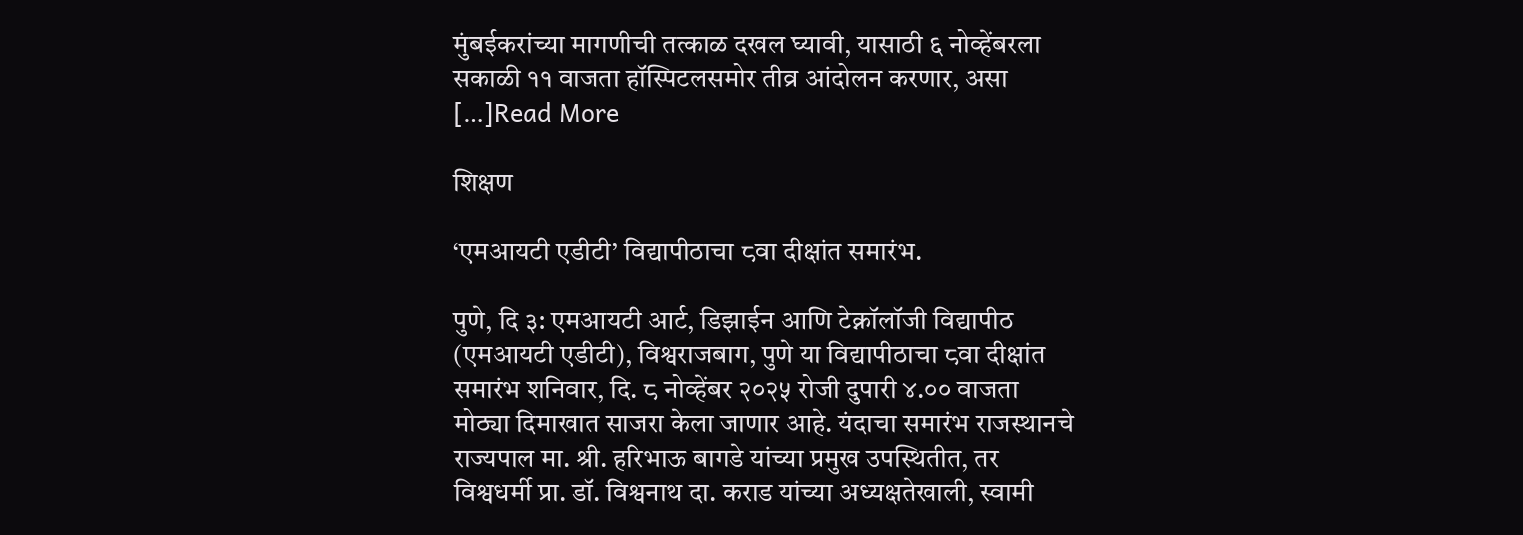मुंबईकरांच्या मागणीची तत्काळ दखल घ्यावी, यासाठी ६ नोव्हेंबरला सकाळी ११ वाजता हॉस्पिटलसमोर तीव्र आंदोलन करणार, असा […]Read More

शिक्षण

‘एमआयटी एडीटी’ विद्यापीठाचा ८वा दीक्षांत समारंभ.

पुणे, दि ३: एमआयटी आर्ट, डिझाईन आणि टेक्नॉलॉजी विद्यापीठ (एमआयटी एडीटी), विश्वराजबाग, पुणे या विद्यापीठाचा ८वा दीक्षांत समारंभ शनिवार, दि. ८ नोव्हेंबर २०२५ रोजी दुपारी ४.०० वाजता मोठ्या दिमाखात साजरा केला जाणार आहे. यंदाचा समारंभ राजस्थानचे राज्यपाल मा. श्री. हरिभाऊ बागडे यांच्या प्रमुख उपस्थितीत, तर विश्वधर्मी प्रा. डॉ. विश्वनाथ दा. कराड यांच्या अध्यक्षतेखाली, स्वामी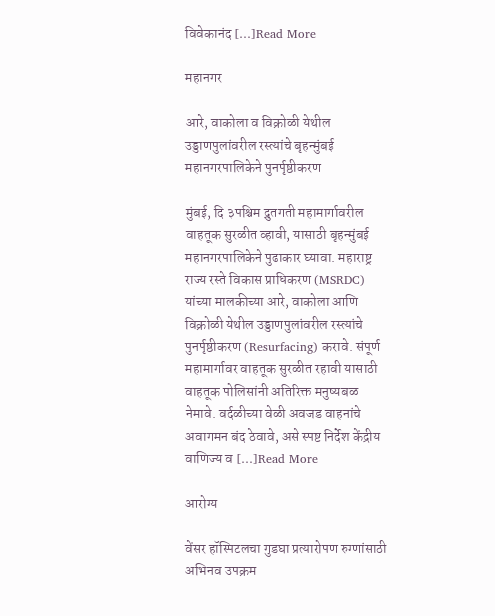विवेकानंद […]Read More

महानगर

आरे, वाकोला व विक्रोळी येथील उड्डाणपुलांवरील रस्त्यांचे बृहन्मुंबई महानगरपालिकेने पुनर्पृष्ठीकरण

मुंबई, दि ३पश्चिम द्रुतगती महामार्गावरील वाहतूक सुरळीत व्हावी, यासाठी बृहन्मुंबई महानगरपालिकेने पुढाकार घ्यावा. महाराष्ट्र राज्य रस्ते विकास प्राधिकरण (MSRDC) यांच्या मालकीच्या आरे, वाकोला आणि विक्रोळी येथील उड्डाणपुलांवरील रस्त्यांचे पुनर्पृष्ठीकरण (Resurfacing) करावे. संपूर्ण महामार्गावर वाहतूक सुरळीत रहावी यासाठी वाहतूक पोलिसांनी अतिरिक्त मनुष्यबळ नेमावे. वर्दळीच्या वेळी अवजड वाहनांचे अवागमन बंद ठेवावे, असे स्पष्ट निर्देश केंद्रीय वाणिज्य व […]Read More

आरोग्य

वेंसर हॉस्पिटलचा गुडघा प्रत्यारोपण रुग्णांसाठी अभिनव उपक्रम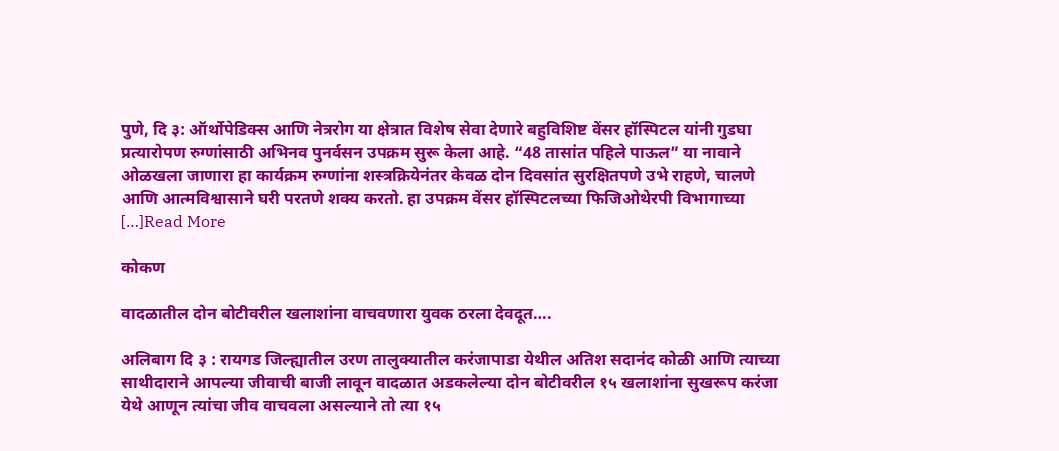पुणे, दि ३: ऑर्थोपेडिक्स आणि नेत्ररोग या क्षेत्रात विशेष सेवा देणारे बहुविशिष्ट वेंसर हॉस्पिटल यांनी गुडघा प्रत्यारोपण रुग्णांसाठी अभिनव पुनर्वसन उपक्रम सुरू केला आहे. “48 तासांत पहिले पाऊल” या नावाने ओळखला जाणारा हा कार्यक्रम रुग्णांना शस्त्रक्रियेनंतर केवळ दोन दिवसांत सुरक्षितपणे उभे राहणे, चालणे आणि आत्मविश्वासाने घरी परतणे शक्य करतो. हा उपक्रम वेंसर हॉस्पिटलच्या फिजिओथेरपी विभागाच्या […]Read More

कोकण

वादळातील दोन बोटीवरील खलाशांना वाचवणारा युवक ठरला देवदूत….

अलिबाग दि ३ : रायगड जिल्ह्यातील उरण तालुक्यातील करंजापाडा येथील अतिश सदानंद कोळी आणि त्याच्या साथीदाराने आपल्या जीवाची बाजी लावून वादळात अडकलेल्या दोन बोटीवरील १५ खलाशांना सुखरूप करंजा येथे आणून त्यांचा जीव वाचवला असल्याने तो त्या १५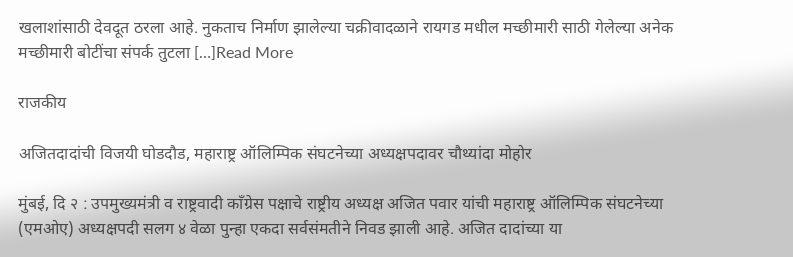खलाशांसाठी देवदूत ठरला आहे. नुकताच निर्माण झालेल्या चक्रीवादळाने रायगड मधील मच्छीमारी साठी गेलेल्या अनेक मच्छीमारी बोटींचा संपर्क तुटला […]Read More

राजकीय

अजितदादांची विजयी घोडदौड, महाराष्ट्र ऑलिम्पिक संघटनेच्या अध्यक्षपदावर चौथ्यांदा मोहोर

मुंबई, दि २ : उपमुख्यमंत्री व राष्ट्रवादी काँग्रेस पक्षाचे राष्ट्रीय अध्यक्ष अजित पवार यांची महाराष्ट्र ऑलिम्पिक संघटनेच्या (एमओए) अध्यक्षपदी सलग ४ वेळा पुन्हा एकदा सर्वसंमतीने निवड झाली आहे. अजित दादांच्या या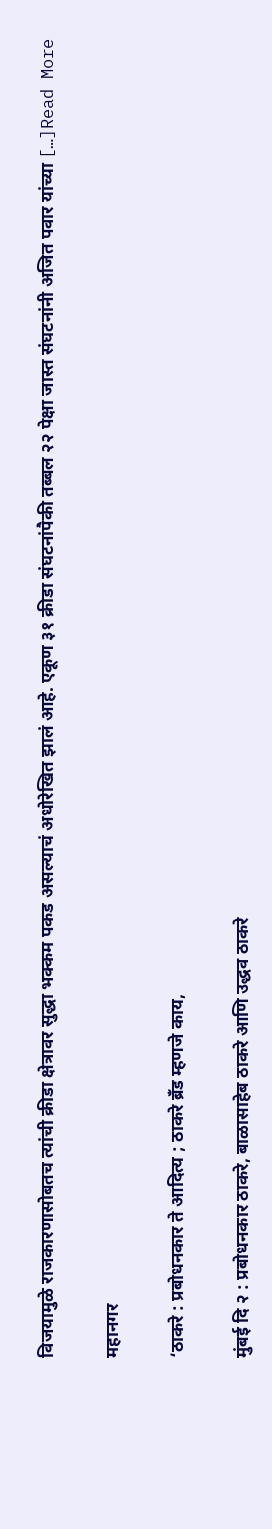विजयामुळे राजकारणासोबतच त्यांची क्रीडा क्षेत्रावर सुद्धा भक्कम पकड असल्याचं अधोरेखित झालं आहे. एकूण ३१ क्रीडा संघटनांपैकी तब्बल २२ पेक्षा जास्त संघटनांनी अजित पवार यांच्या […]Read More

महानगर

‘ठाकरे : प्रबोधनकार ते आदित्य ; ठाकरे ब्रँड म्हणजे काय,

मुंबई दि २ : प्रबोधनकार ठाकरे, बाळासाहेब ठाकरे आणि उद्धव ठाकरे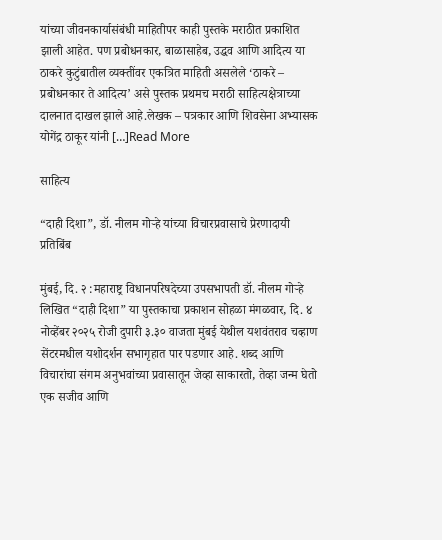यांच्या जीवनकार्यासंबंधी माहितीपर काही पुस्तके मराठीत प्रकाशित झाली आहेत. पण प्रबोधनकार, बाळासाहेब, उद्धव आणि आदित्य या ठाकरे कुटुंबातील व्यक्तींवर एकत्रित माहिती असलेले ‘ठाकरे – प्रबोधनकार ते आदित्य’ असे पुस्तक प्रथमच मराठी साहित्यक्षेत्राच्या दालनात दाखल झाले आहे.लेखक – पत्रकार आणि शिवसेना अभ्यासक योगेंद्र ठाकूर यांनी […]Read More

साहित्य

“दाही दिशा”, डॉ. नीलम गोऱ्हे यांच्या विचारप्रवासाचे प्रेरणादायी प्रतिबिंब

मुंबई, दि. २ :महाराष्ट्र विधानपरिषदेच्या उपसभापती डॉ. नीलम गोऱ्हे लिखित “दाही दिशा” या पुस्तकाचा प्रकाशन सोहळा मंगळवार, दि. ४ नोव्हेंबर २०२५ रोजी दुपारी ३.३० वाजता मुंबई येथील यशवंतराव चव्हाण सेंटरमधील यशोदर्शन सभागृहात पार पडणार आहे. शब्द आणि विचारांचा संगम अनुभवांच्या प्रवासातून जेव्हा साकारतो, तेव्हा जन्म घेतो एक सजीव आणि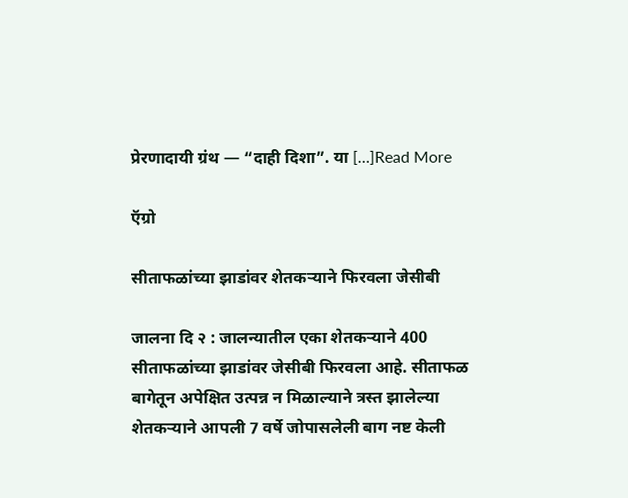प्रेरणादायी ग्रंथ — “दाही दिशा”. या […]Read More

ऍग्रो

सीताफळांच्या झाडांवर शेतकऱ्याने फिरवला जेसीबी

जालना दि २ : जालन्यातील एका शेतकऱ्याने 400 सीताफळांच्या झाडांवर जेसीबी फिरवला आहे. सीताफळ बागेतून अपेक्षित उत्पन्न न मिळाल्याने त्रस्त झालेल्या शेतकऱ्याने आपली 7 वर्षे जोपासलेली बाग नष्ट केली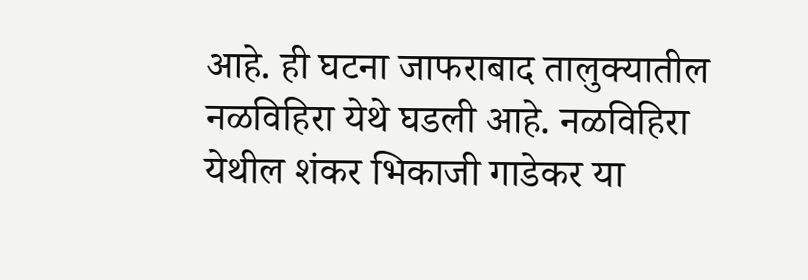आहे. ही घटना जाफराबाद तालुक्यातील नळविहिरा येथे घडली आहे. नळविहिरा येथील शंकर भिकाजी गाडेकर या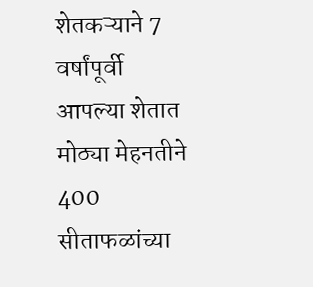शेतकऱ्याने 7 वर्षांपूर्वी आपल्या शेतात मोठ्या मेहनतीने 400 सीताफळांच्या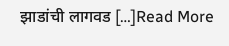झाडांची लागवड […]Read More